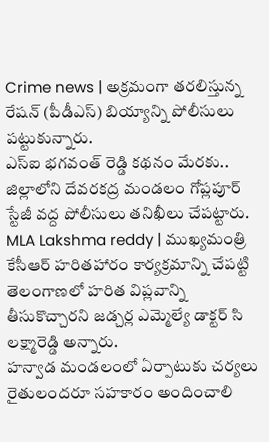Crime news | అక్రమంగా తరలిస్తున్న రేషన్ (పీడీఎస్) బియ్యాన్ని పోలీసులు పట్టుకున్నారు.
ఎస్ఐ భగవంత్ రెడ్డి కథనం మేరకు.. జిల్లాలోని దేవరకద్ర మండలం గోప్లపూర్ స్టేజీ వద్ద పోలీసులు తనిఖీలు చేపట్టారు.
MLA Lakshma reddy | ముఖ్యమంత్రి కేసీఆర్ హరితహారం కార్యక్రమాన్ని చేపట్టి తెలంగాణలో హరిత విప్లవాన్ని తీసుకొచ్చారని జడ్చర్ల ఎమ్మెల్యే డాక్టర్ సి లక్ష్మారెడ్డి అన్నారు.
హన్వాడ మండలంలో ఏర్పాటుకు చర్యలు రైతులందరూ సహకారం అందించాలి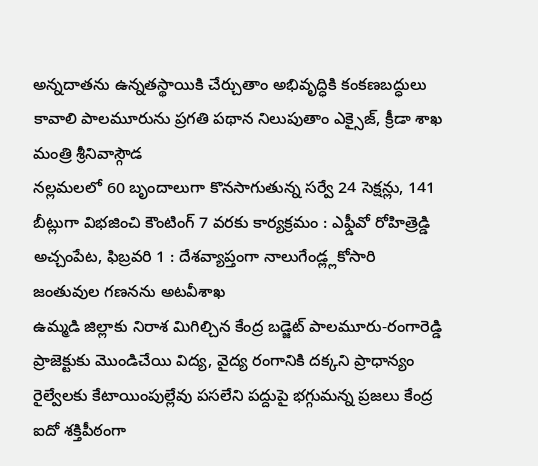అన్నదాతను ఉన్నతస్థాయికి చేర్చుతాం అభివృద్ధికి కంకణబద్ధులు కావాలి పాలమూరును ప్రగతి పథాన నిలుపుతాం ఎక్సైజ్, క్రీడా శాఖ మంత్రి శ్రీనివాస్గౌడ
నల్లమలలో 60 బృందాలుగా కొనసాగుతున్న సర్వే 24 సెక్షన్లు, 141 బీట్లుగా విభజించి కౌంటింగ్ 7 వరకు కార్యక్రమం : ఎఫ్డీవో రోహిత్రెడ్డి అచ్చంపేట, ఫిబ్రవరి 1 : దేశవ్యాప్తంగా నాలుగేండ్ల్లకోసారి జంతువుల గణనను అటవీశాఖ
ఉమ్మడి జిల్లాకు నిరాశ మిగిల్చిన కేంద్ర బడ్జెట్ పాలమూరు-రంగారెడ్డి ప్రాజెక్టుకు మొండిచేయి విద్య, వైద్య రంగానికి దక్కని ప్రాధాన్యం రైల్వేలకు కేటాయింపుల్లేవు పసలేని పద్దుపై భగ్గుమన్న ప్రజలు కేంద్ర
ఐదో శక్తిపీఠంగా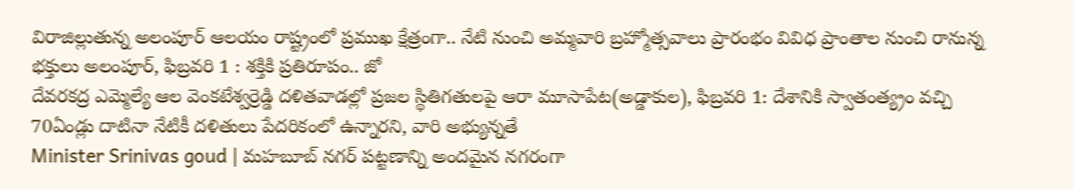విరాజిల్లుతున్న అలంపూర్ ఆలయం రాష్ట్రంలో ప్రముఖ క్షేత్రంగా.. నేటి నుంచి అమ్మవారి బ్రహ్మోత్సవాలు ప్రారంభం వివిధ ప్రాంతాల నుంచి రానున్న భక్తులు అలంపూర్, ఫిబ్రవరి 1 : శక్తికి ప్రతిరూపం.. జో
దేవరకద్ర ఎమ్మెల్యే ఆల వెంకటేశ్వర్రెడ్డి దళితవాడల్లో ప్రజల స్థితిగతులపై ఆరా మూసాపేట(అడ్డాకుల), ఫిబ్రవరి 1: దేశానికి స్వాతంత్య్రం వచ్చి 70ఏండ్లు దాటినా నేటికీ దళితులు పేదరికంలో ఉన్నారని, వారి అభ్యున్నతే
Minister Srinivas goud | మహబూబ్ నగర్ పట్టణాన్ని అందమైన నగరంగా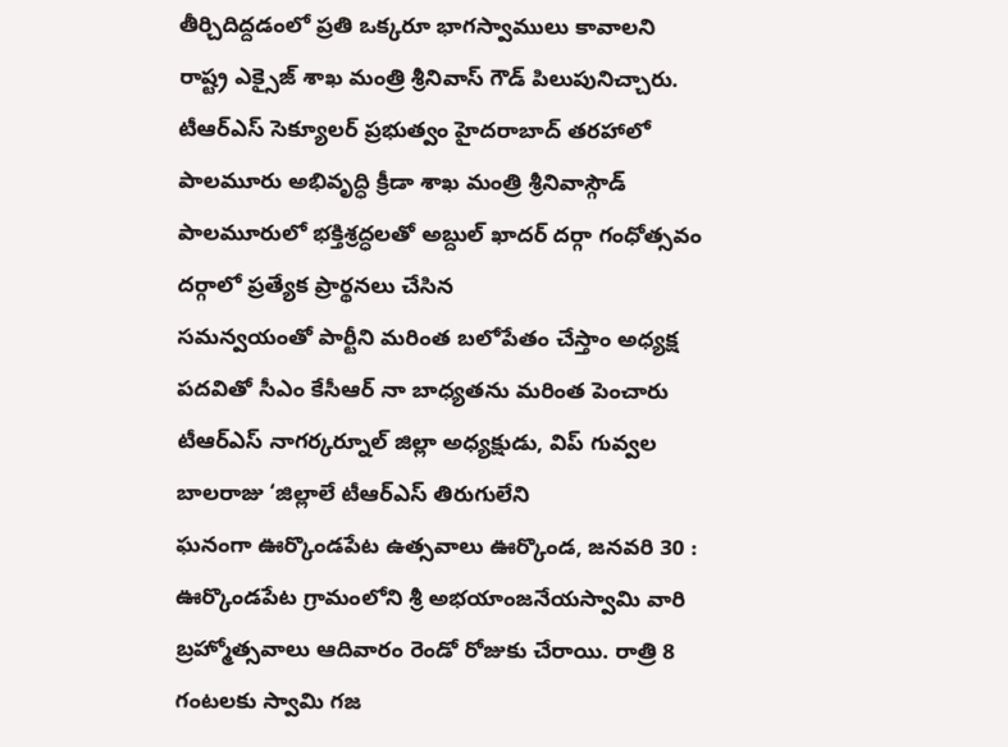తీర్చిదిద్దడంలో ప్రతి ఒక్కరూ భాగస్వాములు కావాలని రాష్ట్ర ఎక్సైజ్ శాఖ మంత్రి శ్రీనివాస్ గౌడ్ పిలుపునిచ్చారు.
టీఆర్ఎస్ సెక్యూలర్ ప్రభుత్వం హైదరాబాద్ తరహాలో పాలమూరు అభివృద్ధి క్రీడా శాఖ మంత్రి శ్రీనివాస్గౌడ్ పాలమూరులో భక్తిశ్రద్ధలతో అబ్దుల్ ఖాదర్ దర్గా గంధోత్సవం దర్గాలో ప్రత్యేక ప్రార్థనలు చేసిన
సమన్వయంతో పార్టీని మరింత బలోపేతం చేస్తాం అధ్యక్ష పదవితో సీఎం కేసీఆర్ నా బాధ్యతను మరింత పెంచారు టీఆర్ఎస్ నాగర్కర్నూల్ జిల్లా అధ్యక్షుడు, విప్ గువ్వల బాలరాజు ‘జిల్లాలే టీఆర్ఎస్ తిరుగులేని
ఘనంగా ఊర్కొండపేట ఉత్సవాలు ఊర్కొండ, జనవరి 30 : ఊర్కొండపేట గ్రామంలోని శ్రీ అభయాంజనేయస్వామి వారి బ్రహ్మోత్సవాలు ఆదివారం రెండో రోజుకు చేరాయి. రాత్రి 8 గంటలకు స్వామి గజ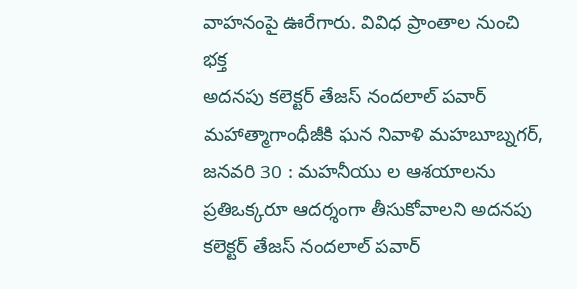వాహనంపై ఊరేగారు. వివిధ ప్రాంతాల నుంచి భక్త
అదనపు కలెక్టర్ తేజస్ నందలాల్ పవార్ మహాత్మాగాంధీజీకి ఘన నివాళి మహబూబ్నగర్, జనవరి 30 : మహనీయు ల ఆశయాలను ప్రతిఒక్కరూ ఆదర్శంగా తీసుకోవాలని అదనపు కలెక్టర్ తేజస్ నందలాల్ పవార్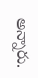అన్నారు.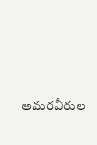అమరవీరుల